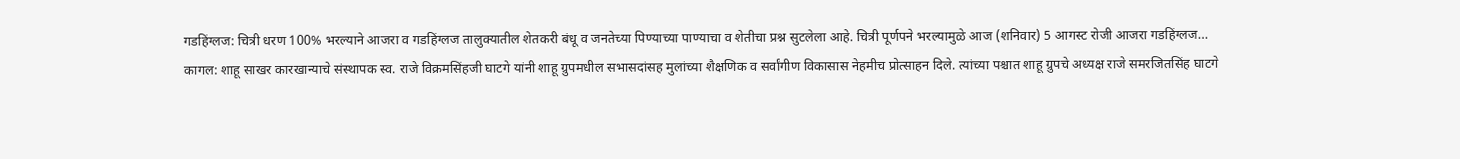गडहिंग्लज: चित्री धरण 100% भरल्याने आजरा व गडहिंग्लज तालुक्यातील शेतकरी बंधू व जनतेच्या पिण्याच्या पाण्याचा व शेतीचा प्रश्न सुटलेला आहे. चित्री पूर्णपने भरल्यामुळे आज (शनिवार) 5 आगस्ट रोजी आजरा गडहिंग्लज…
कागल: शाहू साखर कारखान्याचे संस्थापक स्व. राजे विक्रमसिंहजी घाटगे यांनी शाहू ग्रुपमधील सभासदांसह मुलांच्या शैक्षणिक व सर्वांगीण विकासास नेहमीच प्रोत्साहन दिले. त्यांच्या पश्चात शाहू ग्रुपचे अध्यक्ष राजे समरजितसिंह घाटगे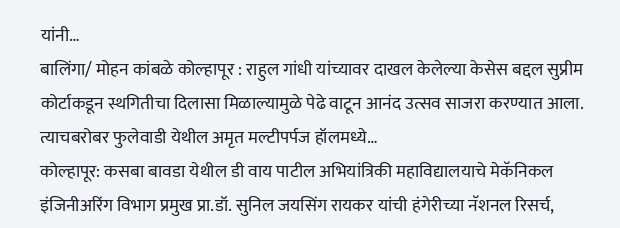यांनी…
बालिंगा/ मोहन कांबळे कोल्हापूर : राहुल गांधी यांच्यावर दाखल केलेल्या केसेस बद्दल सुप्रीम कोर्टाकडून स्थगितीचा दिलासा मिळाल्यामुळे पेढे वाटून आनंद उत्सव साजरा करण्यात आला. त्याचबरोबर फुलेवाडी येथील अमृत मल्टीपर्पज हॉलमध्ये…
कोल्हापूर: कसबा बावडा येथील डी वाय पाटील अभियांत्रिकी महाविद्यालयाचे मेकॅनिकल इंजिनीअरिंग विभाग प्रमुख प्रा.डॉ. सुनिल जयसिंग रायकर यांची हंगेरीच्या नॅशनल रिसर्च,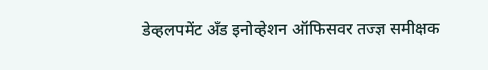डेव्हलपमेंट अँड इनोव्हेशन ऑफिसवर तज्ज्ञ समीक्षक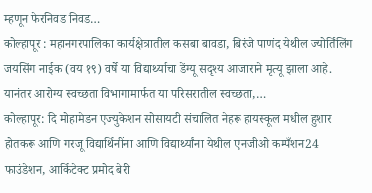म्हणून फेरनिवड निवड…
कोल्हापूर : महानगरपालिका कार्यक्षेत्रातील कसबा बावडा, बिरंजे पाणंद येथील ज्योर्तिंलिंग जयसिंग नाईक (वय १९) वर्षे या विद्यार्थ्याचा डेंग्यू सदृश्य आजाराने मृत्यू झाला आहे. यानंतर आरोग्य स्वच्छता विभागामार्फत या परिसरातील स्वच्छता,…
कोल्हापूर: दि मोहामेडन एज्युकेशन सोसायटी संचालित नेहरू हायस्कूल मधील हुशार होतकरू आणि गरजू विद्यार्थिनींना आणि विद्यार्थ्यांना येथील एनजीओ कम्पँशन24 फाउंडेशन, आर्किटेक्ट प्रमोद बेरी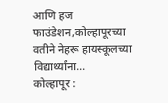आणि हज फाउंडेशन,कोल्हापूरच्या वतीने नेहरू हायस्कूलच्या विद्यार्थ्यांना…
कोल्हापूर :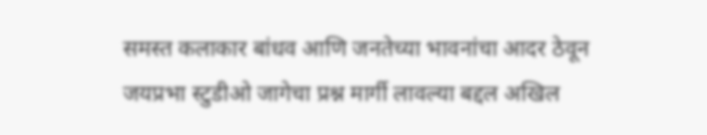समस्त कलाकार बांधव आणि जनतेच्या भावनांचा आदर ठेवून जयप्रभा स्टुडीओ जागेचा प्रश्न मार्गी लावल्या बद्दल अखिल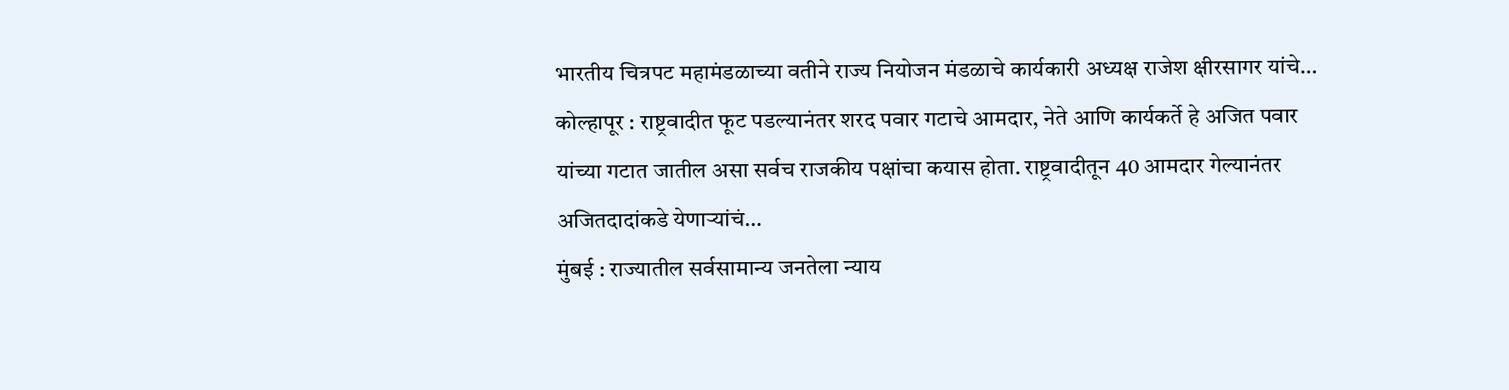भारतीय चित्रपट महामंडळाच्या वतीने राज्य नियोजन मंडळाचे कार्यकारी अध्यक्ष राजेश क्षीरसागर यांचे…
कोल्हापूर : राष्ट्रवादीत फूट पडल्यानंतर शरद पवार गटाचे आमदार, नेते आणि कार्यकर्ते हे अजित पवार यांच्या गटात जातील असा सर्वच राजकीय पक्षांचा कयास होता. राष्ट्रवादीतून 40 आमदार गेल्यानंतर अजितदादांकडे येणाऱ्यांचं…
मुंबई : राज्यातील सर्वसामान्य जनतेला न्याय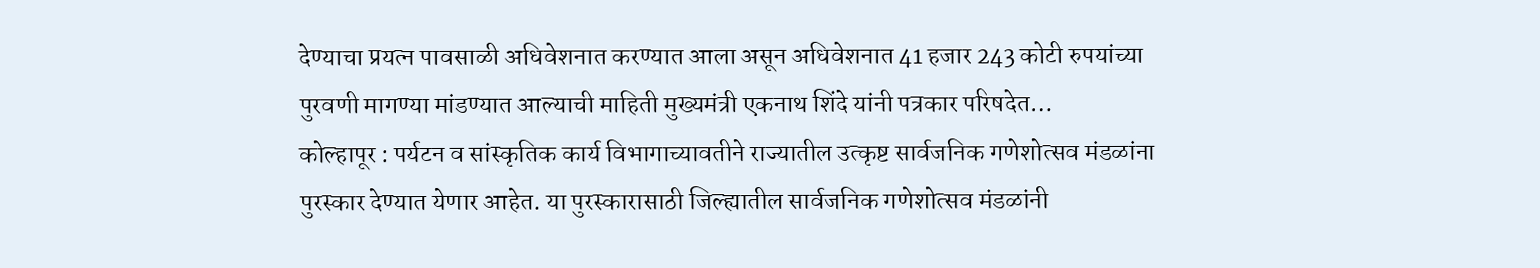देण्याचा प्रयत्न पावसाळी अधिवेशनात करण्यात आला असून अधिवेशनात 41 हजार 243 कोटी रुपयांच्या पुरवणी मागण्या मांडण्यात आल्याची माहिती मुख्यमंत्री एकनाथ शिंदे यांनी पत्रकार परिषदेत…
कोल्हापूर : पर्यटन व सांस्कृतिक कार्य विभागाच्यावतीने राज्यातील उत्कृष्ट सार्वजनिक गणेशोत्सव मंडळांना पुरस्कार देण्यात येणार आहेत. या पुरस्कारासाठी जिल्ह्यातील सार्वजनिक गणेशोत्सव मंडळांनी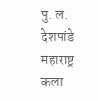पु. ल. देशपांडे महाराष्ट्र कला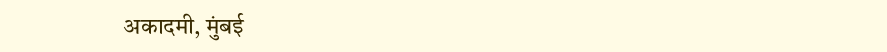अकादमी, मुंबई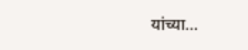यांच्या…